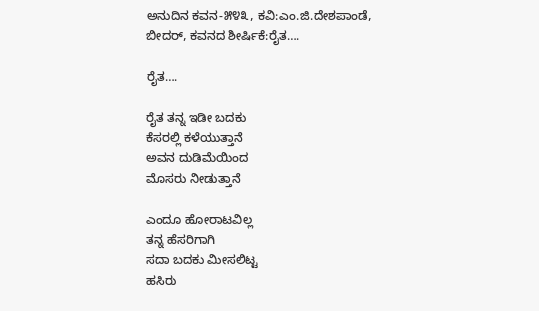ಅನುದಿನ‌ ಕವನ-೫೪೩, ಕವಿ:ಎಂ.ಜಿ.ದೇಶಪಾಂಡೆ, ಬೀದರ್, ಕವನದ ಶೀರ್ಷಿಕೆ:ರೈತ….

ರೈತ….

ರೈತ ತನ್ನ ಇಡೀ ಬದಕು
ಕೆಸರಲ್ಲಿ ಕಳೆಯುತ್ತಾನೆ
ಅವನ ದುಡಿಮೆಯಿಂದ
ಮೊಸರು ನೀಡುತ್ತಾನೆ

ಎಂದೂ ಹೋರಾಟವಿಲ್ಲ
ತನ್ನ ಹೆಸರಿಗಾಗಿ
ಸದಾ ಬದಕು ಮೀಸಲಿಟ್ಟ
ಹಸಿರು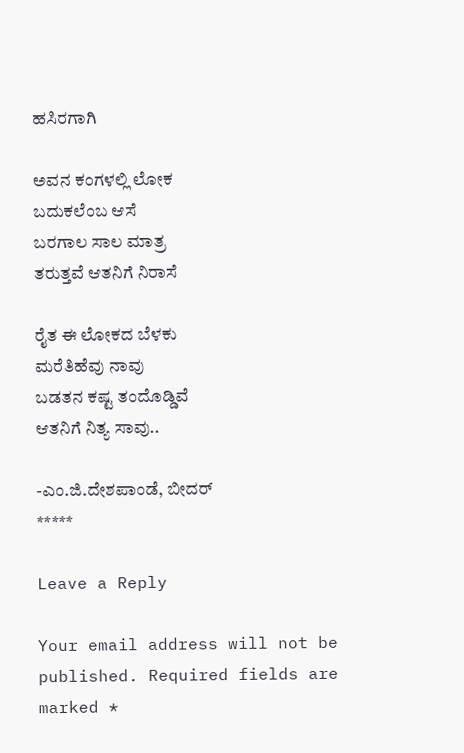ಹಸಿರಗಾಗಿ

ಅವನ ಕಂಗಳಲ್ಲಿ ಲೋಕ
ಬದುಕಲೆಂಬ ಆಸೆ
ಬರಗಾಲ ಸಾಲ ಮಾತ್ರ
ತರುತ್ತವೆ ಆತನಿಗೆ ನಿರಾಸೆ

ರೈತ ಈ ಲೋಕದ ಬೆಳಕು
ಮರೆತಿಹೆವು ನಾವು
ಬಡತನ ಕಷ್ಟ ತಂದೊಡ್ಡಿವೆ
ಆತನಿಗೆ ನಿತ್ಯ ಸಾವು..

-ಎಂ.ಜಿ.ದೇಶಪಾಂಡೆ, ಬೀದರ್
*****

Leave a Reply

Your email address will not be published. Required fields are marked *